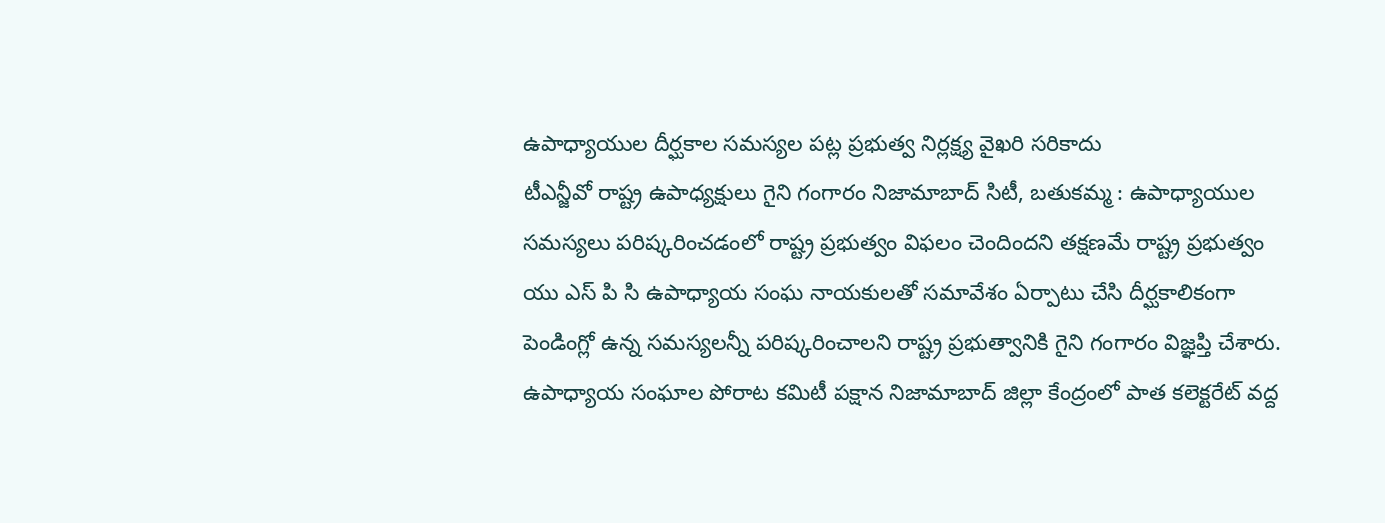ఉపాధ్యాయుల దీర్ఘకాల సమస్యల పట్ల ప్రభుత్వ నిర్లక్ష్య వైఖరి సరికాదు
టీఎన్జీవో రాష్ట్ర ఉపాధ్యక్షులు గైని గంగారం నిజామాబాద్ సిటీ, బతుకమ్మ : ఉపాధ్యాయుల సమస్యలు పరిష్కరించడంలో రాష్ట్ర ప్రభుత్వం విఫలం చెందిందని తక్షణమే రాష్ట్ర ప్రభుత్వం యు ఎస్ పి సి ఉపాధ్యాయ సంఘ నాయకులతో సమావేశం ఏర్పాటు చేసి దీర్ఘకాలికంగా పెండింగ్లో ఉన్న సమస్యలన్నీ పరిష్కరించాలని రాష్ట్ర ప్రభుత్వానికి గైని గంగారం విజ్ఞప్తి చేశారు. ఉపాధ్యాయ సంఘాల పోరాట కమిటీ పక్షాన నిజామాబాద్ జిల్లా కేంద్రంలో పాత కలెక్టరేట్ వద్ద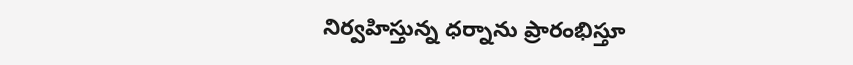నిర్వహిస్తున్న ధర్నాను ప్రారంభిస్తూ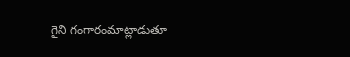గైని గంగారంమాట్లాడుతూ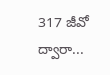317 జీవో ద్వారా...